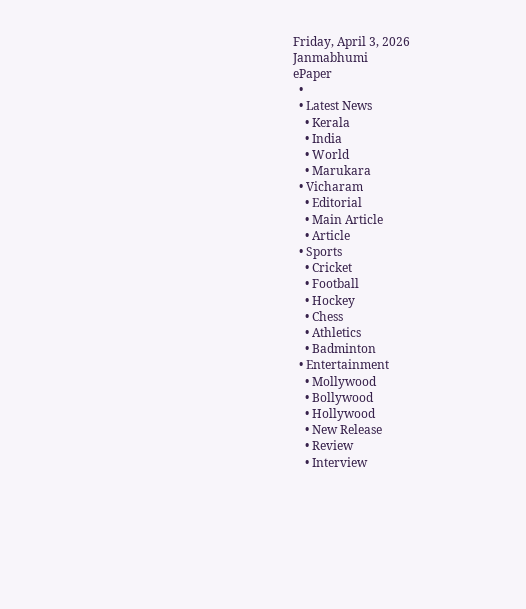Friday, April 3, 2026
Janmabhumi
ePaper
  •
  • Latest News
    • Kerala
    • India
    • World
    • Marukara
  • Vicharam
    • Editorial
    • Main Article
    • Article
  • Sports
    • Cricket
    • Football
    • Hockey
    • Chess
    • Athletics
    • Badminton
  • Entertainment
    • Mollywood
    • Bollywood
    • Hollywood
    • New Release
    • Review
    • Interview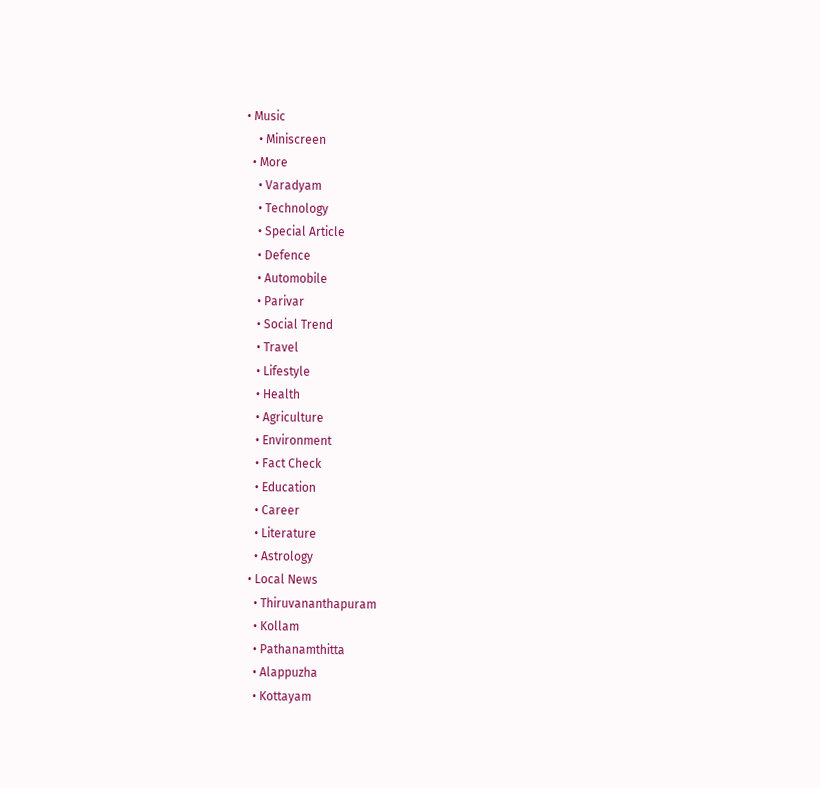• Music
    • Miniscreen
  • More
    • Varadyam
    • Technology
    • Special Article
    • Defence
    • Automobile
    • Parivar
    • Social Trend
    • Travel
    • Lifestyle
    • Health
    • Agriculture
    • Environment
    • Fact Check
    • Education
    • Career
    • Literature
    • Astrology
  • Local News
    • Thiruvananthapuram
    • Kollam
    • Pathanamthitta
    • Alappuzha
    • Kottayam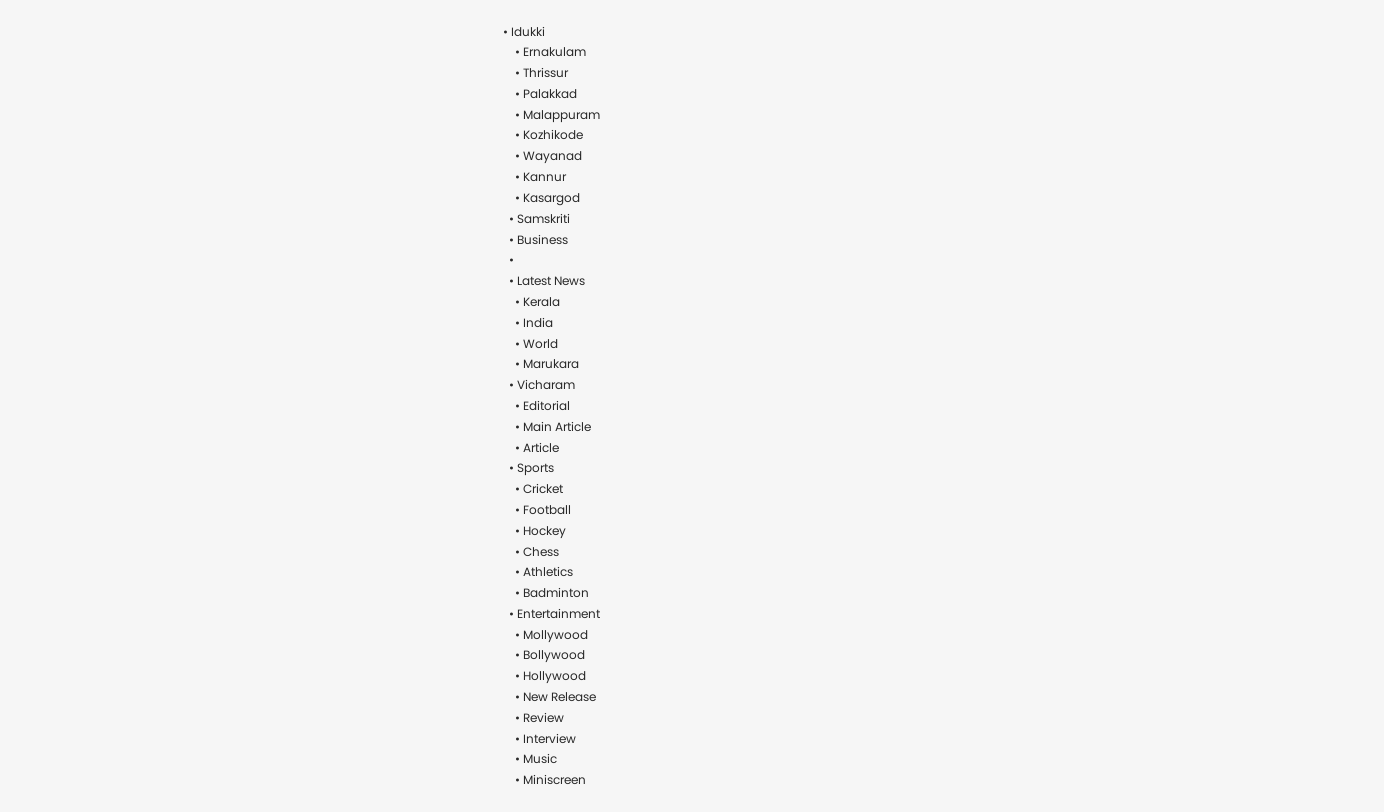• Idukki
    • Ernakulam
    • Thrissur
    • Palakkad
    • Malappuram
    • Kozhikode
    • Wayanad
    • Kannur
    • Kasargod
  • Samskriti
  • Business
  •
  • Latest News
    • Kerala
    • India
    • World
    • Marukara
  • Vicharam
    • Editorial
    • Main Article
    • Article
  • Sports
    • Cricket
    • Football
    • Hockey
    • Chess
    • Athletics
    • Badminton
  • Entertainment
    • Mollywood
    • Bollywood
    • Hollywood
    • New Release
    • Review
    • Interview
    • Music
    • Miniscreen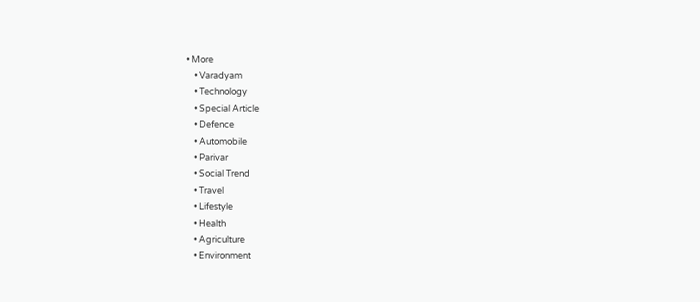• More
    • Varadyam
    • Technology
    • Special Article
    • Defence
    • Automobile
    • Parivar
    • Social Trend
    • Travel
    • Lifestyle
    • Health
    • Agriculture
    • Environment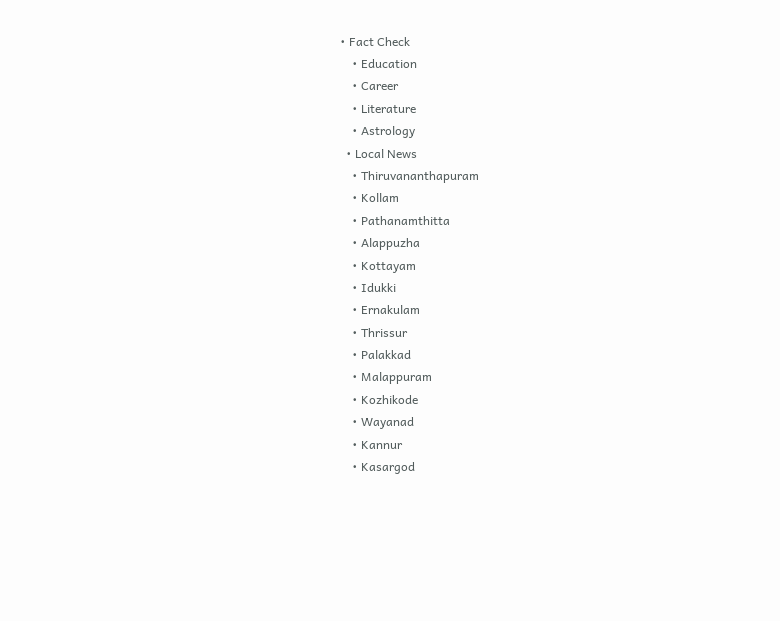• Fact Check
    • Education
    • Career
    • Literature
    • Astrology
  • Local News
    • Thiruvananthapuram
    • Kollam
    • Pathanamthitta
    • Alappuzha
    • Kottayam
    • Idukki
    • Ernakulam
    • Thrissur
    • Palakkad
    • Malappuram
    • Kozhikode
    • Wayanad
    • Kannur
    • Kasargod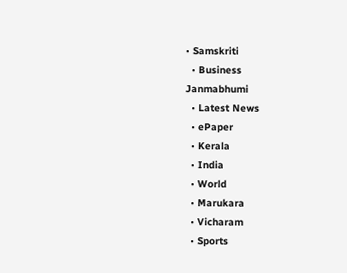• Samskriti
  • Business
Janmabhumi
  • Latest News
  • ePaper
  • Kerala
  • India
  • World
  • Marukara
  • Vicharam
  • Sports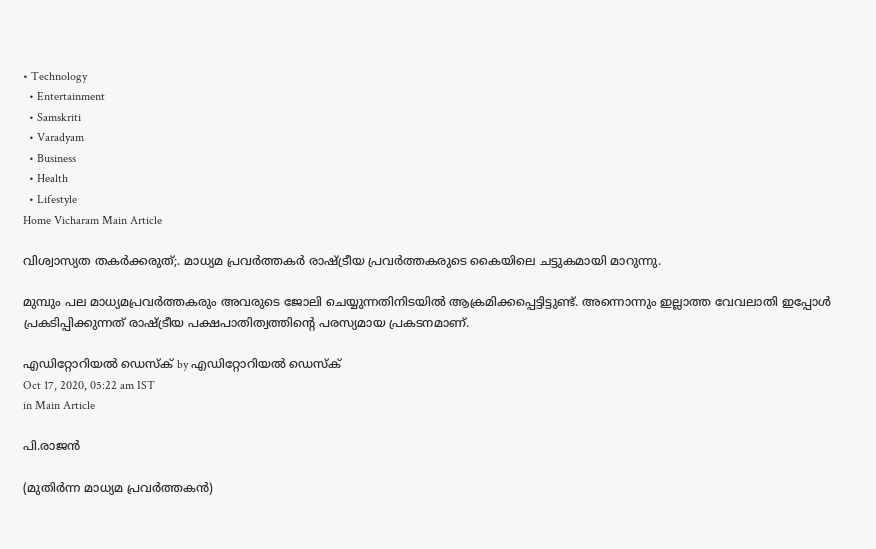• Technology
  • Entertainment
  • Samskriti
  • Varadyam
  • Business
  • Health
  • Lifestyle
Home Vicharam Main Article

വിശ്വാസ്യത തകര്‍ക്കരുത്;. മാധ്യമ പ്രവര്‍ത്തകര്‍ രാഷ്‌ട്രീയ പ്രവര്‍ത്തകരുടെ കൈയിലെ ചട്ടുകമായി മാറുന്നു.

മുമ്പും പല മാധ്യമപ്രവര്‍ത്തകരും അവരുടെ ജോലി ചെയ്യുന്നതിനിടയില്‍ ആക്രമിക്കപ്പെട്ടിട്ടുണ്ട്. അന്നൊന്നും ഇല്ലാത്ത വേവലാതി ഇപ്പോള്‍ പ്രകടിപ്പിക്കുന്നത് രാഷ്‌ട്രീയ പക്ഷപാതിത്വത്തിന്റെ പരസ്യമായ പ്രകടനമാണ്.

എഡിറ്റോറിയൽ ഡെസ്ക് by എഡിറ്റോറിയൽ ഡെസ്ക്
Oct 17, 2020, 05:22 am IST
in Main Article

പി.രാജന്‍

(മുതിര്‍ന്ന മാധ്യമ പ്രവര്‍ത്തകന്‍)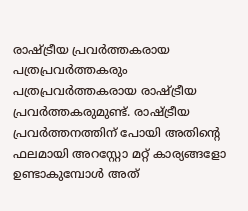രാഷ്‌ട്രീയ പ്രവര്‍ത്തകരായ പത്രപ്രവര്‍ത്തകരും പത്രപ്രവര്‍ത്തകരായ രാഷ്‌ട്രീയ പ്രവര്‍ത്തകരുമുണ്ട്. രാഷ്‌ട്രീയ പ്രവര്‍ത്തനത്തിന് പോയി അതിന്റെ ഫലമായി അറസ്റ്റോ മറ്റ് കാര്യങ്ങളോ ഉണ്ടാകുമ്പോള്‍ അത്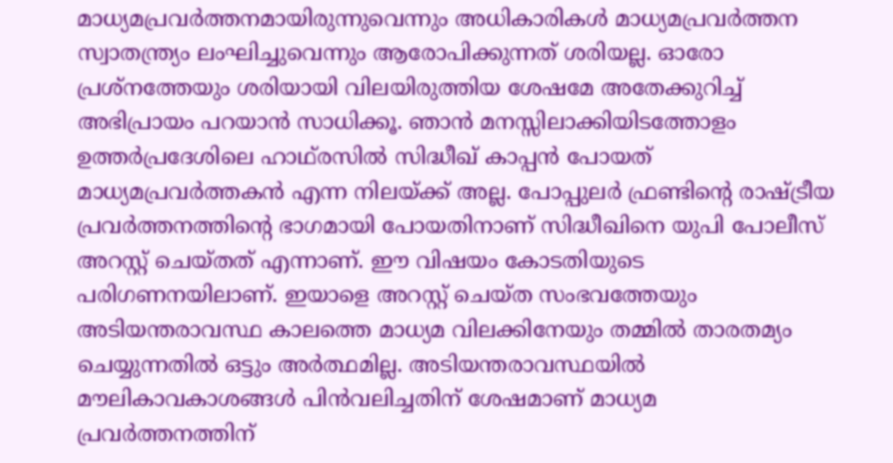മാധ്യമപ്രവര്‍ത്തനമായിരുന്നുവെന്നും അധികാരികള്‍ മാധ്യമപ്രവര്‍ത്തന സ്വാതന്ത്ര്യം ലംഘിച്ചുവെന്നും ആരോപിക്കുന്നത് ശരിയല്ല. ഓരോ പ്രശ്നത്തേയും ശരിയായി വിലയിരുത്തിയ ശേഷമേ അതേക്കുറിച്ച് അഭിപ്രായം പറയാന്‍ സാധിക്കൂ. ഞാന്‍ മനസ്സിലാക്കിയിടത്തോളം ഉത്തര്‍പ്രദേശിലെ ഹാഥ്‌രസില്‍ സിദ്ധീഖ് കാപ്പന്‍ പോയത് മാധ്യമപ്രവര്‍ത്തകന്‍ എന്ന നിലയ്‌ക്ക് അല്ല. പോപ്പുലര്‍ ഫ്രണ്ടിന്റെ രാഷ്‌ട്രീയ പ്രവര്‍ത്തനത്തിന്റെ ഭാഗമായി പോയതിനാണ് സിദ്ധീഖിനെ യുപി പോലീസ് അറസ്റ്റ് ചെയ്തത് എന്നാണ്. ഈ വിഷയം കോടതിയുടെ പരിഗണനയിലാണ്. ഇയാളെ അറസ്റ്റ് ചെയ്ത സംഭവത്തേയും അടിയന്തരാവസ്ഥ കാലത്തെ മാധ്യമ വിലക്കിനേയും തമ്മില്‍ താരതമ്യം ചെയ്യുന്നതില്‍ ഒട്ടും അര്‍ത്ഥമില്ല. അടിയന്തരാവസ്ഥയില്‍ മൗലികാവകാശങ്ങള്‍ പിന്‍വലിച്ചതിന് ശേഷമാണ് മാധ്യമ പ്രവര്‍ത്തനത്തിന്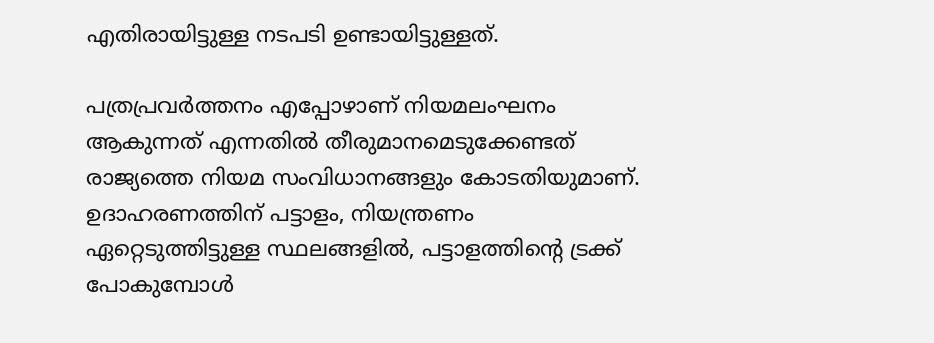എതിരായിട്ടുള്ള നടപടി ഉണ്ടായിട്ടുള്ളത്.

പത്രപ്രവര്‍ത്തനം എപ്പോഴാണ് നിയമലംഘനം ആകുന്നത് എന്നതില്‍ തീരുമാനമെടുക്കേണ്ടത് രാജ്യത്തെ നിയമ സംവിധാനങ്ങളും കോടതിയുമാണ്. ഉദാഹരണത്തിന് പട്ടാളം, നിയന്ത്രണം ഏറ്റെടുത്തിട്ടുള്ള സ്ഥലങ്ങളില്‍, പട്ടാളത്തിന്റെ ട്രക്ക് പോകുമ്പോള്‍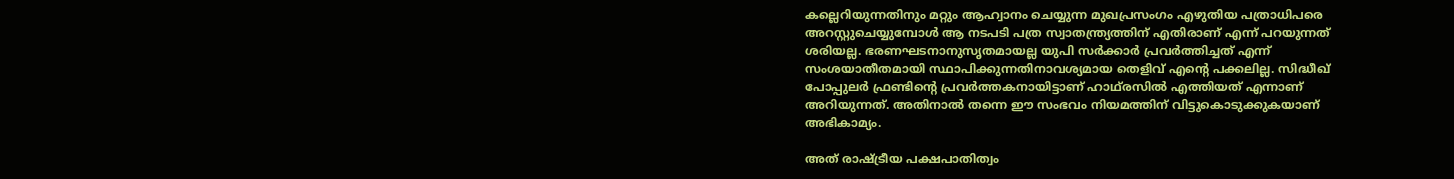കല്ലെറിയുന്നതിനും മറ്റും ആഹ്വാനം ചെയ്യുന്ന മുഖപ്രസംഗം എഴുതിയ പത്രാധിപരെ അറസ്റ്റുചെയ്യുമ്പോള്‍ ആ നടപടി പത്ര സ്വാതന്ത്ര്യത്തിന് എതിരാണ് എന്ന് പറയുന്നത് ശരിയല്ല. ഭരണഘടനാനുസൃതമായല്ല യുപി സര്‍ക്കാര്‍ പ്രവര്‍ത്തിച്ചത് എന്ന് സംശയാതീതമായി സ്ഥാപിക്കുന്നതിനാവശ്യമായ തെളിവ് എന്റെ പക്കലില്ല. സിദ്ധീഖ് പോപ്പുലര്‍ ഫ്രണ്ടിന്റെ പ്രവര്‍ത്തകനായിട്ടാണ് ഹാഥ്‌രസില്‍ എത്തിയത് എന്നാണ് അറിയുന്നത്. അതിനാല്‍ തന്നെ ഈ സംഭവം നിയമത്തിന് വിട്ടുകൊടുക്കുകയാണ് അഭികാമ്യം.

അത് രാഷ്‌ട്രീയ പക്ഷപാതിത്വം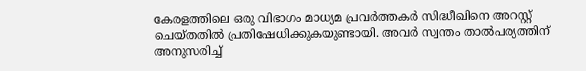കേരളത്തിലെ ഒരു വിഭാഗം മാധ്യമ പ്രവര്‍ത്തകര്‍ സിദ്ധീഖിനെ അറസ്റ്റ് ചെയ്തതില്‍ പ്രതിഷേധിക്കുകയുണ്ടായി. അവര്‍ സ്വന്തം താല്‍പര്യത്തിന് അനുസരിച്ച്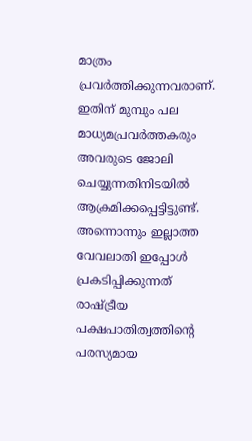മാത്രം പ്രവര്‍ത്തിക്കുന്നവരാണ്. ഇതിന് മുമ്പും പല മാധ്യമപ്രവര്‍ത്തകരും അവരുടെ ജോലി ചെയ്യുന്നതിനിടയില്‍ ആക്രമിക്കപ്പെട്ടിട്ടുണ്ട്. അന്നൊന്നും ഇല്ലാത്ത വേവലാതി ഇപ്പോള്‍ പ്രകടിപ്പിക്കുന്നത് രാഷ്‌ട്രീയ പക്ഷപാതിത്വത്തിന്റെ പരസ്യമായ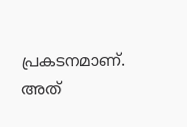പ്രകടനമാണ്. അത്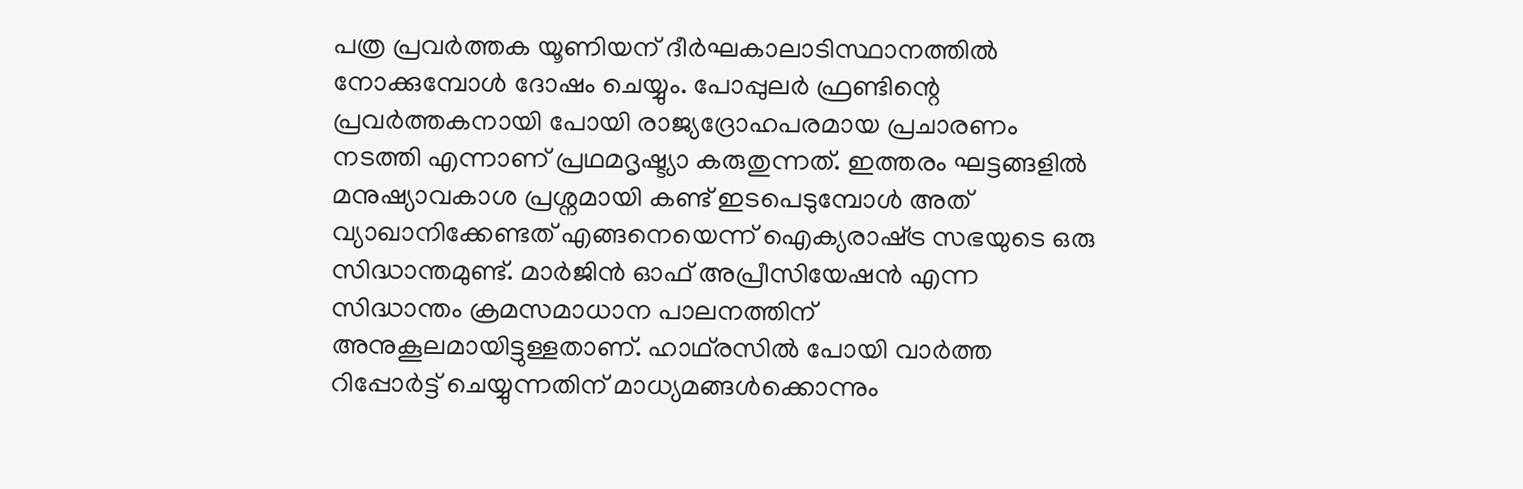പത്ര പ്രവര്‍ത്തക യൂണിയന് ദീര്‍ഘകാലാടിസ്ഥാനത്തില്‍ നോക്കുമ്പോള്‍ ദോഷം ചെയ്യും. പോപ്പുലര്‍ ഫ്രണ്ടിന്റെ പ്രവര്‍ത്തകനായി പോയി രാജ്യദ്രോഹപരമായ പ്രചാരണം നടത്തി എന്നാണ് പ്രഥമദൃഷ്ട്യാ കരുതുന്നത്. ഇത്തരം ഘട്ടങ്ങളില്‍ മനുഷ്യാവകാശ പ്രശ്നമായി കണ്ട് ഇടപെടുമ്പോള്‍ അത് വ്യാഖാനിക്കേണ്ടത് എങ്ങനെയെന്ന് ഐക്യരാഷ്‌ട്ര സഭയുടെ ഒരു സിദ്ധാന്തമുണ്ട്. മാര്‍ജിന്‍ ഓഫ് അപ്രീസിയേഷന്‍ എന്ന സിദ്ധാന്തം ക്രമസമാധാന പാലനത്തിന് അനുകൂലമായിട്ടുള്ളതാണ്. ഹാഥ്‌രസില്‍ പോയി വാര്‍ത്ത റിപ്പോര്‍ട്ട് ചെയ്യുന്നതിന് മാധ്യമങ്ങള്‍ക്കൊന്നും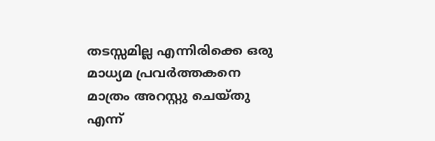തടസ്സമില്ല എന്നിരിക്കെ ഒരു മാധ്യമ പ്രവര്‍ത്തകനെ മാത്രം അറസ്റ്റു ചെയ്തു എന്ന്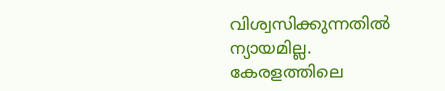വിശ്വസിക്കുന്നതില്‍ ന്യായമില്ല. കേരളത്തിലെ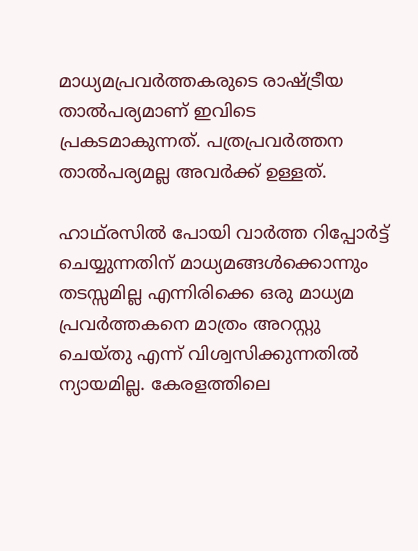മാധ്യമപ്രവര്‍ത്തകരുടെ രാഷ്‌ട്രീയ താല്‍പര്യമാണ് ഇവിടെ പ്രകടമാകുന്നത്. പത്രപ്രവര്‍ത്തന താല്‍പര്യമല്ല അവര്‍ക്ക് ഉള്ളത്.

ഹാഥ്‌രസില്‍ പോയി വാര്‍ത്ത റിപ്പോര്‍ട്ട് ചെയ്യുന്നതിന് മാധ്യമങ്ങള്‍ക്കൊന്നും തടസ്സമില്ല എന്നിരിക്കെ ഒരു മാധ്യമ പ്രവര്‍ത്തകനെ മാത്രം അറസ്റ്റു ചെയ്തു എന്ന് വിശ്വസിക്കുന്നതില്‍ ന്യായമില്ല. കേരളത്തിലെ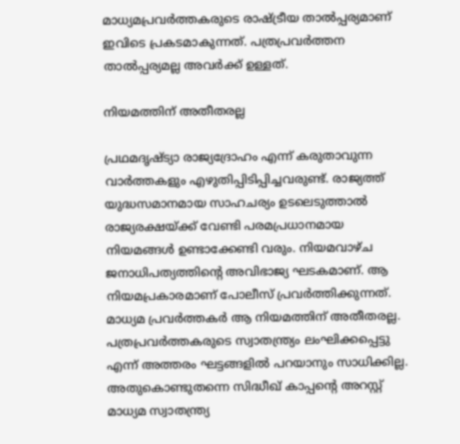മാധ്യമപ്രവര്‍ത്തകരുടെ രാഷ്‌ട്രീയ താല്‍പ്പര്യമാണ് ഇവിടെ പ്രകടമാകുന്നത്. പത്രപ്രവര്‍ത്തന താല്‍പ്പര്യമല്ല അവര്‍ക്ക് ഉള്ളത്.

നിയമത്തിന് അതീതരല്ല

പ്രഥമദൃഷ്ട്യാ രാജ്യദ്രോഹം എന്ന് കരുതാവുന്ന വാര്‍ത്തകളും എഴുതിപ്പിടിപ്പിച്ചവരുണ്ട്. രാജ്യത്ത് യുദ്ധസമാനമായ സാഹചര്യം ഉടലെടുത്താല്‍ രാജ്യരക്ഷയ്‌ക്ക് വേണ്ടി പരമപ്രധാനമായ നിയമങ്ങള്‍ ഉണ്ടാക്കേണ്ടി വരും. നിയമവാഴ്ച ജനാധിപത്യത്തിന്റെ അവിഭാജ്യ ഘടകമാണ്. ആ നിയമപ്രകാരമാണ് പോലീസ് പ്രവര്‍ത്തിക്കുന്നത്. മാധ്യമ പ്രവര്‍ത്തകര്‍ ആ നിയമത്തിന് അതീതരല്ല. പത്രപ്രവര്‍ത്തകരുടെ സ്വാതന്ത്ര്യം ലംഘിക്കപ്പെട്ടു എന്ന് അത്തരം ഘട്ടങ്ങളില്‍ പറയാനും സാധിക്കില്ല. അതുകൊണ്ടുതന്നെ സിദ്ധീഖ് കാപ്പന്റെ അറസ്റ്റ് മാധ്യമ സ്വാതന്ത്ര്യ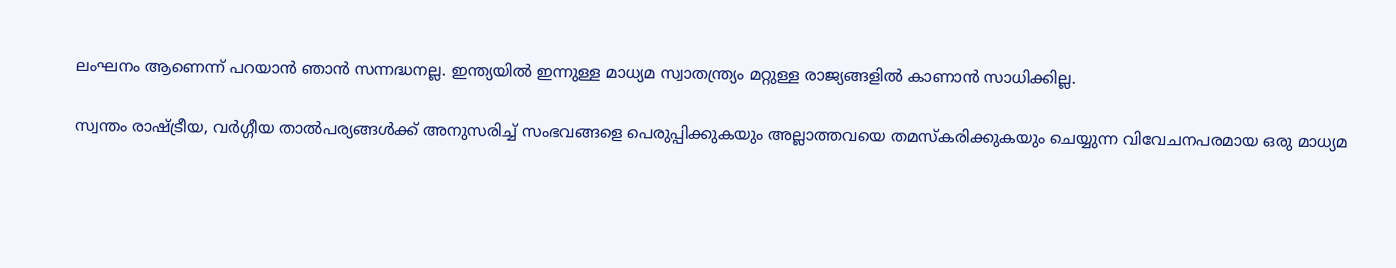ലംഘനം ആണെന്ന് പറയാന്‍ ഞാന്‍ സന്നദ്ധനല്ല. ഇന്ത്യയില്‍ ഇന്നുള്ള മാധ്യമ സ്വാതന്ത്ര്യം മറ്റുള്ള രാജ്യങ്ങളില്‍ കാണാന്‍ സാധിക്കില്ല.

സ്വന്തം രാഷ്‌ട്രീയ, വര്‍ഗ്ഗീയ താല്‍പര്യങ്ങള്‍ക്ക് അനുസരിച്ച് സംഭവങ്ങളെ പെരുപ്പിക്കുകയും അല്ലാത്തവയെ തമസ്‌കരിക്കുകയും ചെയ്യുന്ന വിവേചനപരമായ ഒരു മാധ്യമ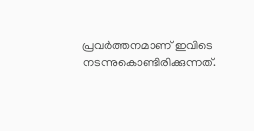പ്രവര്‍ത്തനമാണ് ഇവിടെ നടന്നുകൊണ്ടിരിക്കുന്നത്.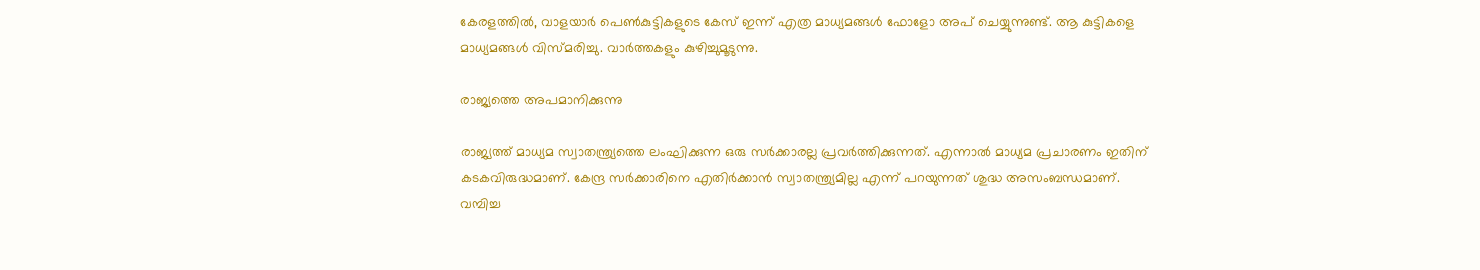കേരളത്തില്‍, വാളയാര്‍ പെണ്‍കുട്ടികളുടെ കേസ് ഇന്ന് എത്ര മാധ്യമങ്ങള്‍ ഫോളോ അപ് ചെയ്യുന്നുണ്ട്. ആ കുട്ടികളെ മാധ്യമങ്ങള്‍ വിസ്മരിച്ചു. വാര്‍ത്തകളും കുഴിച്ചുമൂടുന്നു.

രാജ്യത്തെ അപമാനിക്കുന്നു

രാജ്യത്ത് മാധ്യമ സ്വാതന്ത്ര്യത്തെ ലംഘിക്കുന്ന ഒരു സര്‍ക്കാരല്ല പ്രവര്‍ത്തിക്കുന്നത്. എന്നാല്‍ മാധ്യമ പ്രചാരണം ഇതിന് കടകവിരുദ്ധമാണ്. കേന്ദ്ര സര്‍ക്കാരിനെ എതിര്‍ക്കാന്‍ സ്വാതന്ത്ര്യമില്ല എന്ന് പറയുന്നത് ശുദ്ധ അസംബന്ധമാണ്. വമ്പിച്ച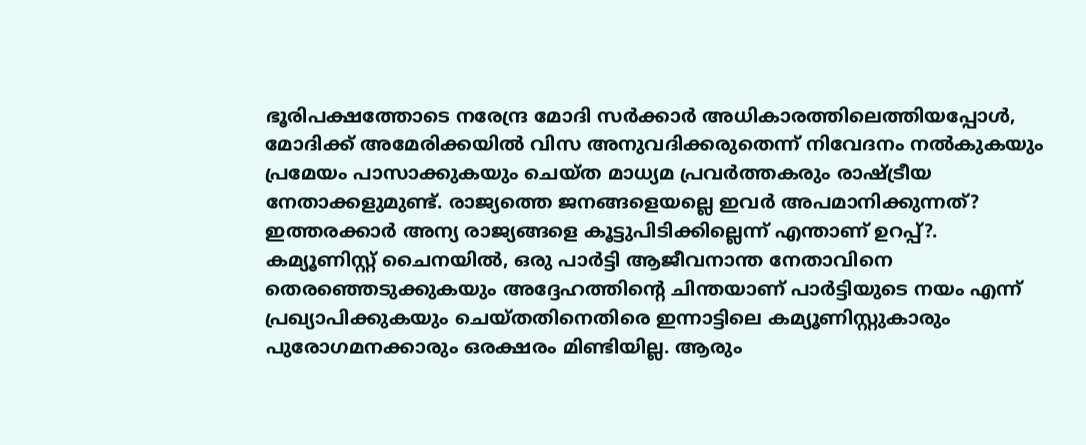ഭൂരിപക്ഷത്തോടെ നരേന്ദ്ര മോദി സര്‍ക്കാര്‍ അധികാരത്തിലെത്തിയപ്പോള്‍, മോദിക്ക് അമേരിക്കയില്‍ വിസ അനുവദിക്കരുതെന്ന് നിവേദനം നല്‍കുകയും പ്രമേയം പാസാക്കുകയും ചെയ്ത മാധ്യമ പ്രവര്‍ത്തകരും രാഷ്‌ട്രീയ നേതാക്കളുമുണ്ട്. രാജ്യത്തെ ജനങ്ങളെയല്ലെ ഇവര്‍ അപമാനിക്കുന്നത്? ഇത്തരക്കാര്‍ അന്യ രാജ്യങ്ങളെ കൂട്ടുപിടിക്കില്ലെന്ന് എന്താണ് ഉറപ്പ്?. കമ്യൂണിസ്റ്റ് ചൈനയില്‍, ഒരു പാര്‍ട്ടി ആജീവനാന്ത നേതാവിനെ തെരഞ്ഞെടുക്കുകയും അദ്ദേഹത്തിന്റെ ചിന്തയാണ് പാര്‍ട്ടിയുടെ നയം എന്ന് പ്രഖ്യാപിക്കുകയും ചെയ്തതിനെതിരെ ഇന്നാട്ടിലെ കമ്യൂണിസ്റ്റുകാരും പുരോഗമനക്കാരും ഒരക്ഷരം മിണ്ടിയില്ല. ആരും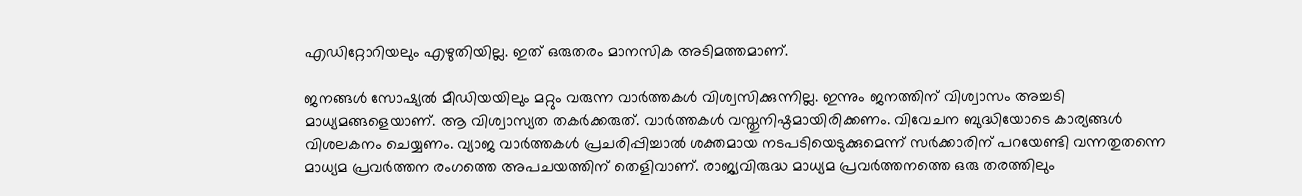എഡിറ്റോറിയലും എഴുതിയില്ല. ഇത് ഒരുതരം മാനസിക അടിമത്തമാണ്.

ജനങ്ങള്‍ സോഷ്യല്‍ മീഡിയയിലും മറ്റും വരുന്ന വാര്‍ത്തകള്‍ വിശ്വസിക്കുന്നില്ല. ഇന്നും ജനത്തിന് വിശ്വാസം അച്ചടി മാധ്യമങ്ങളെയാണ്. ആ വിശ്വാസ്യത തകര്‍ക്കരുത്. വാര്‍ത്തകള്‍ വസ്തുനിഷ്ഠമായിരിക്കണം. വിവേചന ബുദ്ധിയോടെ കാര്യങ്ങള്‍ വിശലകനം ചെയ്യണം. വ്യാജ വാര്‍ത്തകള്‍ പ്രചരിപ്പിച്ചാല്‍ ശക്തമായ നടപടിയെടുക്കുമെന്ന് സര്‍ക്കാരിന് പറയേണ്ടി വന്നതുതന്നെ മാധ്യമ പ്രവര്‍ത്തന രംഗത്തെ അപചയത്തിന് തെളിവാണ്. രാജ്യവിരുദ്ധ മാധ്യമ പ്രവര്‍ത്തനത്തെ ഒരു തരത്തിലും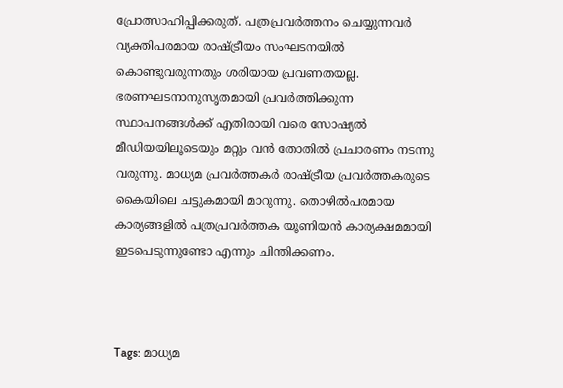പ്രോത്സാഹിപ്പിക്കരുത്. പത്രപ്രവര്‍ത്തനം ചെയ്യുന്നവര്‍ വ്യക്തിപരമായ രാഷ്‌ട്രീയം സംഘടനയില്‍ കൊണ്ടുവരുന്നതും ശരിയായ പ്രവണതയല്ല. ഭരണഘടനാനുസൃതമായി പ്രവര്‍ത്തിക്കുന്ന സ്ഥാപനങ്ങള്‍ക്ക് എതിരായി വരെ സോഷ്യല്‍ മീഡിയയിലൂടെയും മറ്റും വന്‍ തോതില്‍ പ്രചാരണം നടന്നു വരുന്നു. മാധ്യമ പ്രവര്‍ത്തകര്‍ രാഷ്‌ട്രീയ പ്രവര്‍ത്തകരുടെ കൈയിലെ ചട്ടുകമായി മാറുന്നു. തൊഴില്‍പരമായ കാര്യങ്ങളില്‍ പത്രപ്രവര്‍ത്തക യൂണിയന്‍ കാര്യക്ഷമമായി ഇടപെടുന്നുണ്ടോ എന്നും ചിന്തിക്കണം.



Tags: മാധ്യമ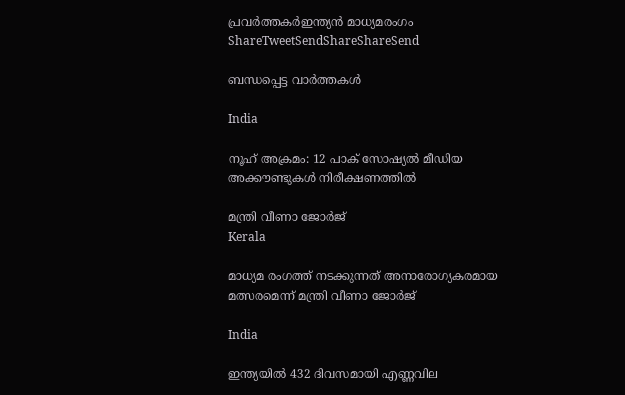പ്രവര്‍ത്തകര്‍ഇന്ത്യന്‍ മാധ്യമരംഗം
ShareTweetSendShareShareSend

ബന്ധപ്പെട്ട വാര്‍ത്തകള്‍

India

നൂഹ് അക്രമം: 12 പാക് സോഷ്യല്‍ മീഡിയ അക്കൗണ്ടുകള്‍ നിരീക്ഷണത്തില്‍

മന്ത്രി വീണാ ജോര്‍ജ്
Kerala

മാധ്യമ രംഗത്ത് നടക്കുന്നത് അനാരോഗ്യകരമായ മത്സരമെന്ന് മന്ത്രി വീണാ ജോര്‍ജ്

India

ഇന്ത്യയില്‍ 432 ദിവസമായി എണ്ണവില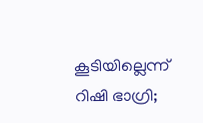കൂടിയില്ലെന്ന് റിഷി ഭാഗ്രി;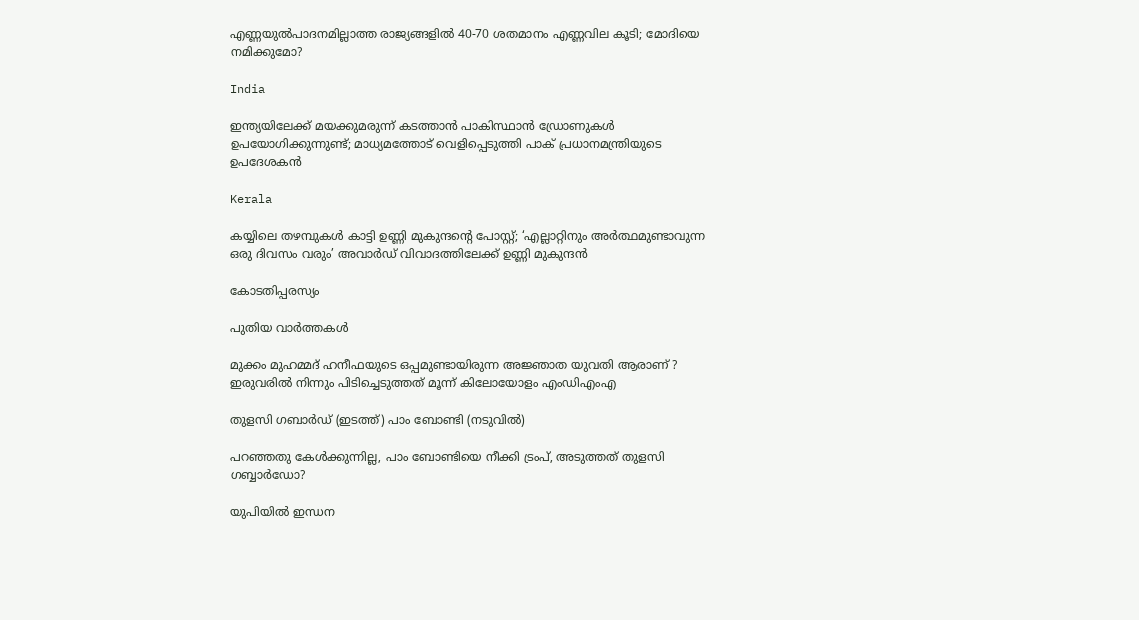എണ്ണയുല്‍പാദനമില്ലാത്ത രാജ്യങ്ങളില്‍ 40-70 ശതമാനം എണ്ണവില കൂടി; മോദിയെ നമിക്കുമോ?

India

ഇന്ത്യയിലേക്ക് മയക്കുമരുന്ന് കടത്താന്‍ പാകിസ്ഥാന്‍ ഡ്രോണുകള്‍ ഉപയോഗിക്കുന്നുണ്ട്; മാധ്യമത്തോട് വെളിപ്പെടുത്തി പാക് പ്രധാനമന്ത്രിയുടെ ഉപദേശകന്‍

Kerala

കയ്യിലെ തഴമ്പുകള്‍ കാട്ടി ഉണ്ണി മുകുന്ദന്റെ പോസ്റ്റ്; ‘എല്ലാറ്റിനും അര്‍ത്ഥമുണ്ടാവുന്ന ഒരു ദിവസം വരും’ അവാര്‍ഡ് വിവാദത്തിലേക്ക് ഉണ്ണി മുകുന്ദന്‍

കോടതിപ്പരസ്യം

പുതിയ വാര്‍ത്തകള്‍

മുക്കം മുഹമ്മദ് ഹനീഫയുടെ ഒപ്പമുണ്ടായിരുന്ന അജ്ഞാത യുവതി ആരാണ് ? ഇരുവരിൽ നിന്നും പിടിച്ചെടുത്തത് മൂന്ന് കിലോയോളം എംഡിഎംഎ

തുളസി ഗബാര്‍ഡ് (ഇടത്ത്) പാം ബോണ്ടി (നടുവില്‍)

പറഞ്ഞതു കേള്‍ക്കുന്നില്ല, പാം ബോണ്ടിയെ നീക്കി ട്രംപ്, അടുത്തത് തുളസി ഗബ്ബാര്‍ഡോ?

യുപിയിൽ ഇന്ധന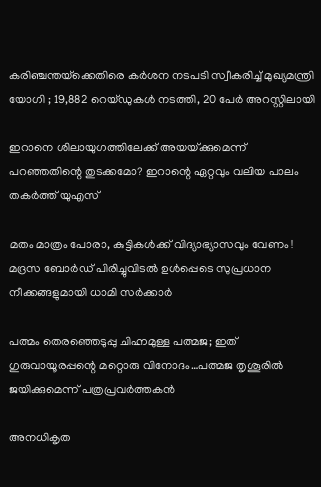കരിഞ്ചന്തയ്‌ക്കെതിരെ കർശന നടപടി സ്വീകരിച്ച് മുഖ്യമന്ത്രി യോഗി ; 19,882 റെയ്ഡുകൾ നടത്തി, 20 പേർ അറസ്റ്റിലായി

ഇറാനെ ശിലായുഗത്തിലേക്ക് അയയ്‌ക്കുമെന്ന് പറഞ്ഞതിന്റെ തുടക്കമോ? ഇറാന്റെ ഏറ്റവും വലിയ പാലം തകര്‍ത്ത് യുഎസ്

മതം മാത്രം പോരാ, കുട്ടികൾക്ക് വിദ്യാഭ്യാസവും വേണം ! മദ്രസ ബോർഡ് പിരിച്ചുവിടൽ ഉൾപ്പെടെ സുപ്രധാന നീക്കങ്ങളുമായി ധാമി സർക്കാർ

പത്മം തെരഞ്ഞെടുപ്പു ചിഹ്നമുള്ള പത്മജ; ഇത് ഗുരുവായൂരപ്പന്റെ മറ്റൊരു വിനോദം…പത്മജ തൃശൂരില്‍ ജയിക്കുമെന്ന് പത്രപ്രവര്‍ത്തകന്‍

അനധികൃത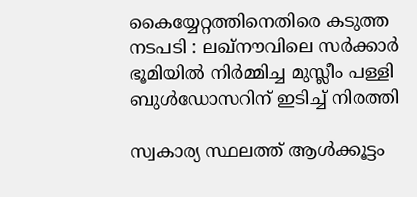കൈയ്യേറ്റത്തിനെതിരെ കടുത്ത നടപടി : ലഖ്‌നൗവിലെ സർക്കാർ ഭൂമിയിൽ നിർമ്മിച്ച മുസ്ലീം പള്ളി ബുൾഡോസറിന് ഇടിച്ച് നിരത്തി

സ്വകാര്യ സ്ഥലത്ത് ആൾക്കൂട്ടം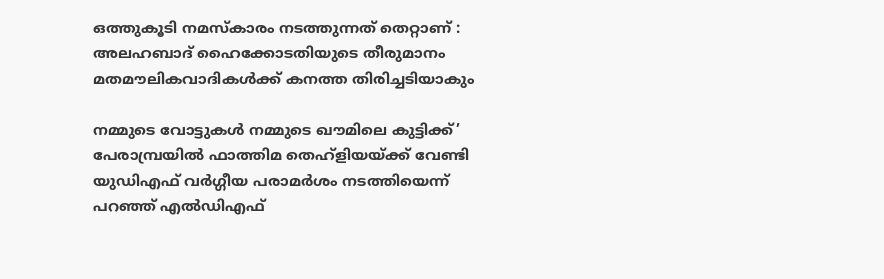ഒത്തുകൂടി നമസ്‌കാരം നടത്തുന്നത് തെറ്റാണ് : അലഹബാദ് ഹൈക്കോടതിയുടെ തീരുമാനം മതമൗലികവാദികൾക്ക് കനത്ത തിരിച്ചടിയാകും

നമ്മുടെ വോട്ടുകള്‍ നമ്മുടെ ഖൗമിലെ കുട്ടിക്ക്’ പേരാമ്പ്രയില്‍ ഫാത്തിമ തെഹ്ളിയയ്‌ക്ക് വേണ്ടി യുഡിഎഫ് വര്‍ഗ്ഗീയ പരാമര്‍ശം നടത്തിയെന്ന് പറഞ്ഞ് എല്‍ഡിഎഫ്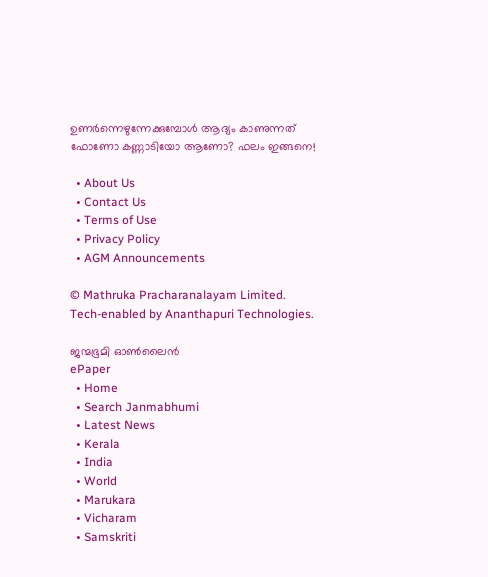ഉണർന്നെഴുന്നേക്കുമ്പോൾ ആദ്യം കാണുന്നത് ഫോണോ കണ്ണാടിയോ ആണോ? ഫലം ഇങ്ങനെ!

  • About Us
  • Contact Us
  • Terms of Use
  • Privacy Policy
  • AGM Announcements

© Mathruka Pracharanalayam Limited.
Tech-enabled by Ananthapuri Technologies.

ജന്മഭൂമി ഓണ്‍ലൈന്‍
ePaper
  • Home
  • Search Janmabhumi
  • Latest News
  • Kerala
  • India
  • World
  • Marukara
  • Vicharam
  • Samskriti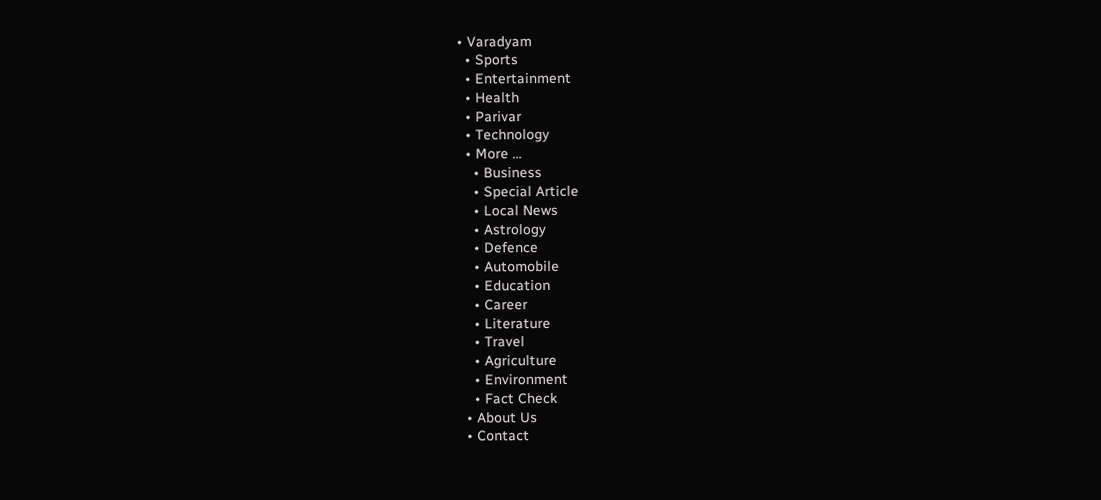• Varadyam
  • Sports
  • Entertainment
  • Health
  • Parivar
  • Technology
  • More …
    • Business
    • Special Article
    • Local News
    • Astrology
    • Defence
    • Automobile
    • Education
    • Career
    • Literature
    • Travel
    • Agriculture
    • Environment
    • Fact Check
  • About Us
  • Contact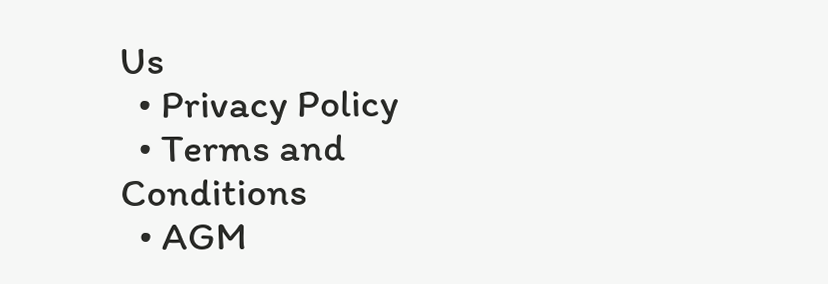Us
  • Privacy Policy
  • Terms and Conditions
  • AGM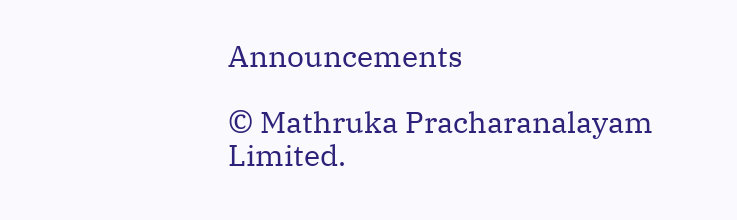Announcements

© Mathruka Pracharanalayam Limited.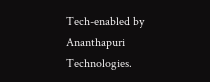Tech-enabled by Ananthapuri Technologies.